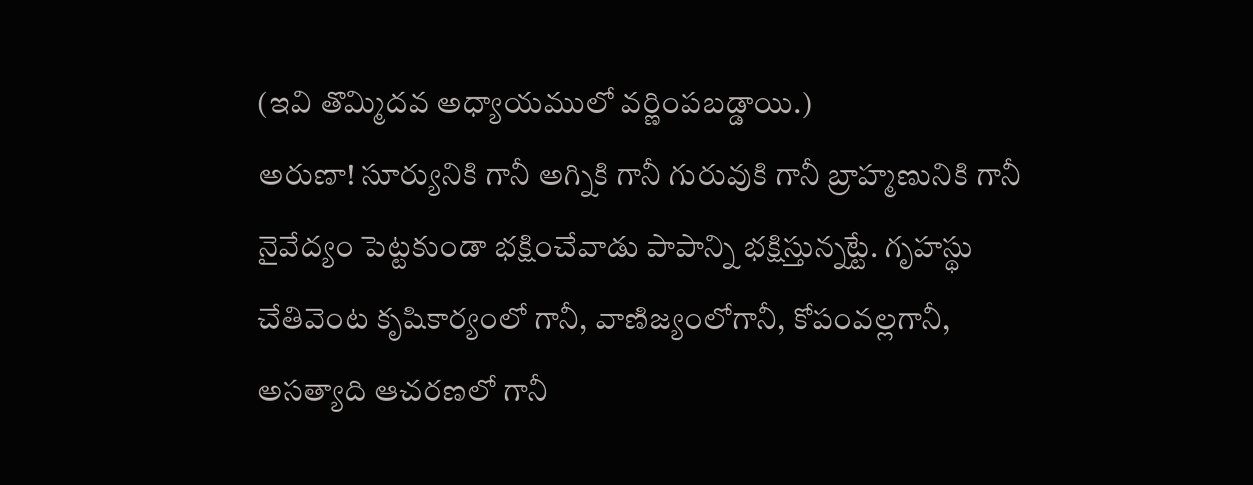(ఇవి తొమ్మిదవ అధ్యాయములో వర్ణింపబడ్డాయి.)
అరుణా! సూర్యునికి గానీ అగ్నికి గానీ గురువుకి గానీ బ్రాహ్మణునికి గానీ నైవేద్యం పెట్టకుండా భక్షించేవాడు పాపాన్ని భక్షిస్తున్నట్టే. గృహస్థు చేతివెంట కృషికార్యంలో గానీ, వాణిజ్యంలోగానీ, కోపంవల్లగానీ, అసత్యాది ఆచరణలో గానీ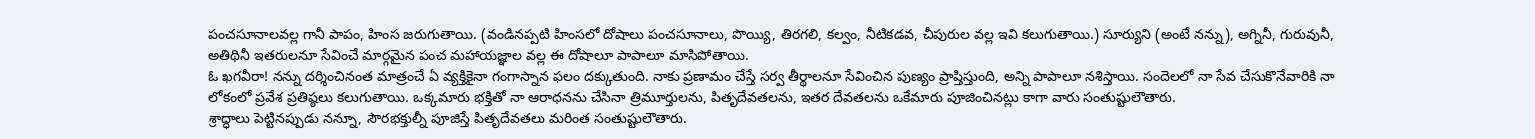పంచసూనాలవల్ల గానీ పాపం, హింస జరుగుతాయి. (వండినప్పటి హింసలో దోషాలు పంచసూనాలు, పొయ్యి, తిరగలి, కల్వం, నీటికడవ, చీపురుల వల్ల ఇవి కలుగుతాయి.) సూర్యుని (అంటే నన్ను), అగ్నినీ, గురువునీ, అతిథినీ ఇతరులనూ సేవించే మార్గమైన పంచ మహాయజ్ఞాల వల్ల ఈ దోషాలూ పాపాలూ మాసిపోతాయి.
ఓ ఖగవీరా! నన్ను దర్శించినంత మాత్రంచే ఏ వ్యక్తికైనా గంగాస్నాన ఫలం దక్కుతుంది. నాకు ప్రణామం చేస్తే సర్వ తీర్థాలనూ సేవించిన పుణ్యం ప్రాప్తిస్తుంది, అన్ని పాపాలూ నశిస్తాయి. సందెలలో నా సేవ చేసుకొనేవారికి నా లోకంలో ప్రవేశ ప్రతిష్ఠలు కలుగుతాయి. ఒక్కమారు భక్తితో నా ఆరాధనను చేసినా త్రిమూర్తులను, పితృదేవతలను, ఇతర దేవతలను ఒకేమారు పూజించినట్లు కాగా వారు సంతుష్టులౌతారు.
శ్రాద్ధాలు పెట్టినప్పుడు నన్నూ, సౌరభక్తుల్నీ పూజిస్తే పితృదేవతలు మరింత సంతుష్టులౌతారు.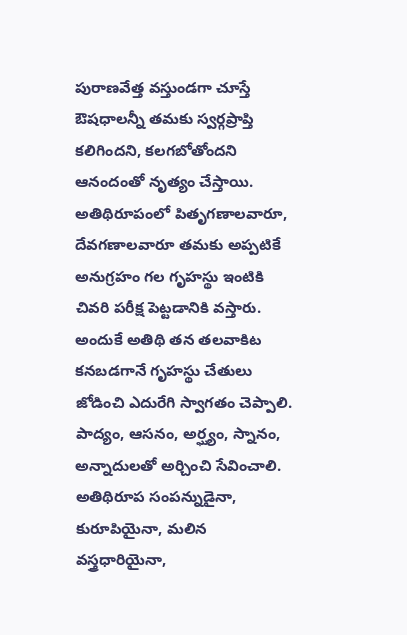పురాణవేత్త వస్తుండగా చూస్తే ఔషధాలన్నీ తమకు స్వర్గప్రాప్తి కలిగిందని, కలగబోతోందని ఆనందంతో నృత్యం చేస్తాయి. అతిథిరూపంలో పితృగణాలవారూ, దేవగణాలవారూ తమకు అప్పటికే అనుగ్రహం గల గృహస్థు ఇంటికి చివరి పరీక్ష పెట్టడానికి వస్తారు. అందుకే అతిథి తన తలవాకిట కనబడగానే గృహస్థు చేతులు జోడించి ఎదురేగి స్వాగతం చెప్పాలి. పాద్యం, ఆసనం, అర్ఘ్యం, స్నానం, అన్నాదులతో అర్చించి సేవించాలి. అతిథిరూప సంపన్నుడైనా, కురూపియైనా, మలిన వస్త్రధారియైనా,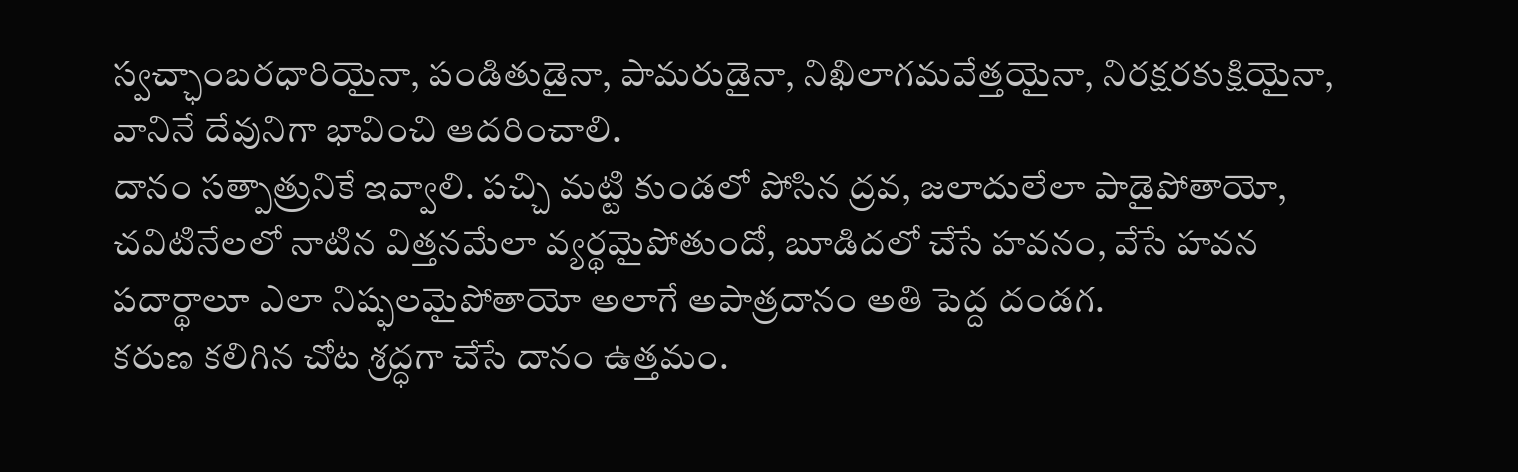స్వచ్ఛాంబరధారియైనా, పండితుడైనా, పామరుడైనా, నిఖిలాగమవేత్తయైనా, నిరక్షరకుక్షియైనా, వానినే దేవునిగా భావించి ఆదరించాలి.
దానం సత్పాత్రునికే ఇవ్వాలి. పచ్చి మట్టి కుండలో పోసిన ద్రవ, జలాదులేలా పాడైపోతాయో, చవిటినేలలో నాటిన విత్తనమేలా వ్యర్థమైపోతుందో, బూడిదలో చేసే హవనం, వేసే హవన పదార్థాలూ ఎలా నిష్ఫలమైపోతాయో అలాగే అపాత్రదానం అతి పెద్ద దండగ.
కరుణ కలిగిన చోట శ్రద్ధగా చేసే దానం ఉత్తమం.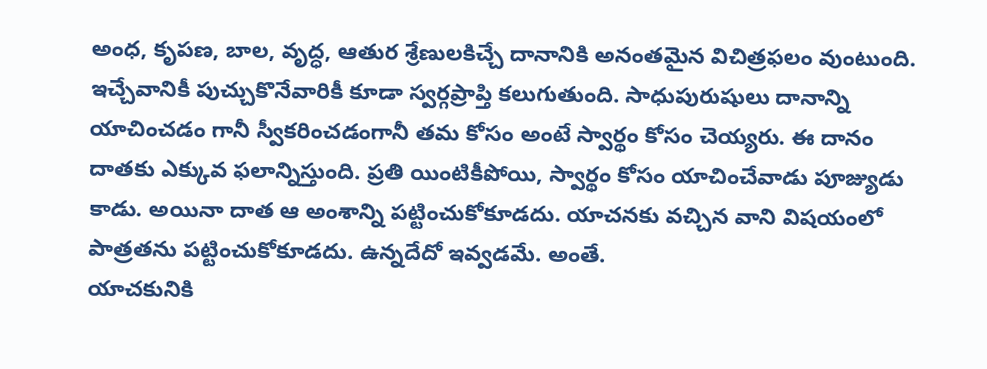అంధ, కృపణ, బాల, వృద్ధ, ఆతుర శ్రేణులకిచ్చే దానానికి అనంతమైన విచిత్రఫలం వుంటుంది. ఇచ్చేవానికీ పుచ్చుకొనేవారికీ కూడా స్వర్గప్రాప్తి కలుగుతుంది. సాధుపురుషులు దానాన్ని యాచించడం గానీ స్వీకరించడంగానీ తమ కోసం అంటే స్వార్థం కోసం చెయ్యరు. ఈ దానం దాతకు ఎక్కువ ఫలాన్నిస్తుంది. ప్రతి యింటికీపోయి, స్వార్థం కోసం యాచించేవాడు పూజ్యుడు కాడు. అయినా దాత ఆ అంశాన్ని పట్టించుకోకూడదు. యాచనకు వచ్చిన వాని విషయంలో పాత్రతను పట్టించుకోకూడదు. ఉన్నదేదో ఇవ్వడమే. అంతే.
యాచకునికి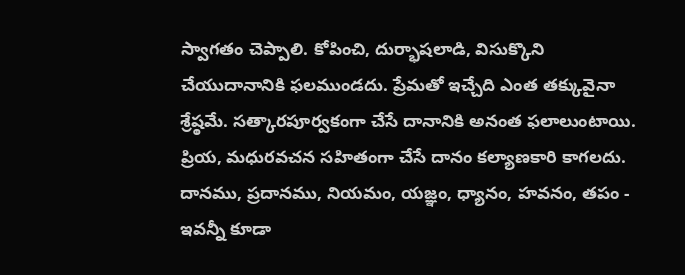స్వాగతం చెప్పాలి. కోపించి, దుర్భాషలాడి, విసుక్కొని చేయుదానానికి ఫలముండదు. ప్రేమతో ఇచ్చేది ఎంత తక్కువైనా శ్రేష్ఠమే. సత్కారపూర్వకంగా చేసే దానానికి అనంత ఫలాలుంటాయి. ప్రియ, మధురవచన సహితంగా చేసే దానం కల్యాణకారి కాగలదు. దానము, ప్రదానము, నియమం, యజ్ఞం, ధ్యానం, హవనం, తపం - ఇవన్నీ కూడా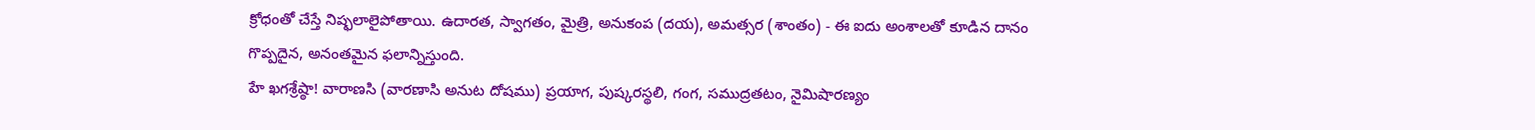క్రోధంతో చేస్తే నిష్ఫలాలైపోతాయి. ఉదారత, స్వాగతం, మైత్రి, అనుకంప (దయ), అమత్సర (శాంతం) - ఈ ఐదు అంశాలతో కూడిన దానం గొప్పదైన, అనంతమైన ఫలాన్నిస్తుంది.
హే ఖగశ్రేష్ఠా! వారాణసి (వారణాసి అనుట దోషము) ప్రయాగ, పుష్కరస్థలి, గంగ, సముద్రతటం, నైమిషారణ్యం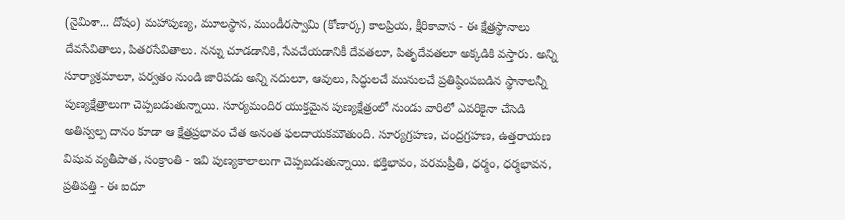(నైమిశా... దోషం) మహాపుణ్య, మూలస్థాన, ముండీరస్వామి (కోణార్క) కాలప్రియ, క్షీరికావాస - ఈ క్షేత్రస్థానాలు దేవసేవితాలు, పితరసేవితాలు. నన్ను చూడడానికి, సేవచేయడానికీ దేవతలూ, పితృదేవతలూ అక్కడికి వస్తారు. అన్ని సూర్యాశ్రమాలూ, పర్వతం నుండి జారిపడు అన్ని నదులూ, ఆవులు, సిద్ధులచే మునులచే ప్రతిష్ఠింపబడిన స్థానాలన్నీ పుణ్యక్షేత్రాలుగా చెప్పబడుతున్నాయి. సూర్యమందిర యుక్తమైన పుణ్యక్షేత్రంలో నుండు వారిలో ఎవరికైనా చేసెడి అతిస్వల్ప దానం కూడా ఆ క్షేత్రప్రభావం చేత అనంత ఫలదాయకమౌతుంది. సూర్యగ్రహణ, చంద్రగ్రహణ, ఉత్తరాయణ విషువ వ్యతీపాత, సంక్రాంతి - ఇవి పుణ్యకాలాలుగా చెప్పబడుతున్నాయి. భక్తిభావం, పరమప్రీతి, ధర్మం, ధర్మభావన, ప్రతిపత్తి - ఈ ఐదూ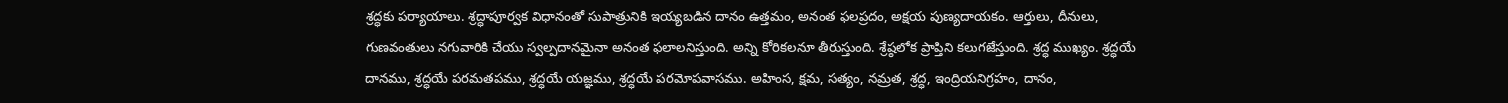శ్రద్ధకు పర్యాయాలు. శ్రద్ధాపూర్వక విధానంతో సుపాత్రునికి ఇయ్యబడిన దానం ఉత్తమం, అనంత ఫలప్రదం, అక్షయ పుణ్యదాయకం. ఆర్తులు, దీనులు, గుణవంతులు నగువారికి చేయు స్వల్పదానమైనా అనంత ఫలాలనిస్తుంది. అన్ని కోరికలనూ తీరుస్తుంది. శ్రేష్ఠలోక ప్రాప్తిని కలుగజేస్తుంది. శ్రద్ధ ముఖ్యం. శ్రద్ధయే దానము, శ్రద్ధయే పరమతపము, శ్రద్ధయే యజ్ఞము, శ్రద్ధయే పరమోపవాసము. అహింస, క్షమ, సత్యం, నమ్రత, శ్రద్ధ, ఇంద్రియనిగ్రహం, దానం,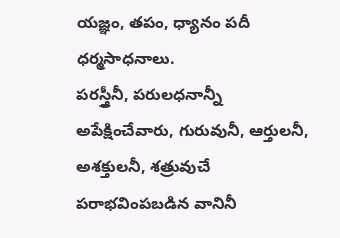యజ్ఞం, తపం, ధ్యానం పదీ ధర్మసాధనాలు.
పరస్త్రీనీ, పరులధనాన్నీ అపేక్షించేవారు, గురువునీ, ఆర్తులనీ, అశక్తులనీ, శత్రువుచే పరాభవింపబడిన వానినీ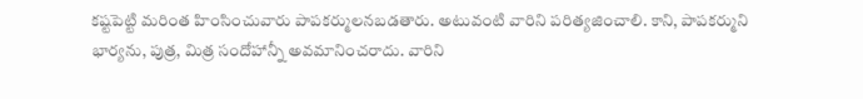కష్టపెట్టి మరింత హింసించువారు పాపకర్ములనబడతారు. అటువంటి వారిని పరిత్యజించాలి. కాని, పాపకర్ముని భార్యను, పుత్ర, మిత్ర సందోహాన్నీ అవమానించరాదు. వారిని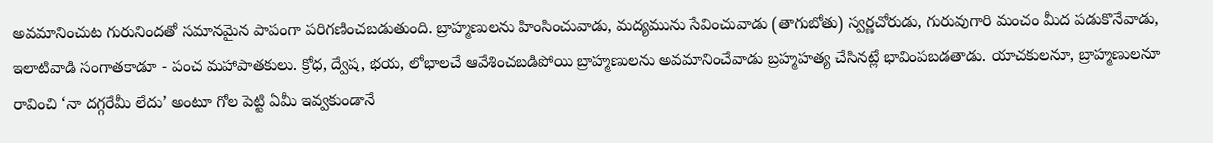అవమానించుట గురునిందతో సమానమైన పాపంగా పరిగణించబడుతుంది. బ్రాహ్మణులను హింసించువాడు, మద్యమును సేవించువాడు (తాగుబోతు) స్వర్ణచోరుడు, గురువుగారి మంచం మీద పడుకొనేవాడు, ఇలాటివాడి సంగాతకాడూ - పంచ మహాపాతకులు. క్రోధ, ద్వేష, భయ, లోభాలచే ఆవేశించబడిపోయి బ్రాహ్మణులను అవమానించేవాడు బ్రహ్మహత్య చేసినట్లే భావింపబడతాడు. యాచకులనూ, బ్రాహ్మణులనూ రావించి ‘నా దగ్గరేమీ లేదు’ అంటూ గోల పెట్టి ఏమీ ఇవ్వకుండానే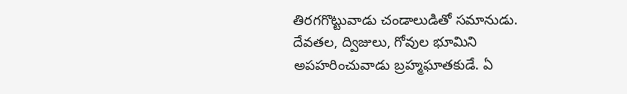తిరగగొట్టువాడు చండాలుడితో సమానుడు. దేవతల, ద్విజులు, గోవుల భూమిని అపహరించువాడు బ్రహ్మఘాతకుడే. ఏ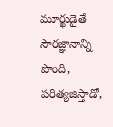మూర్ఖుడైతే సౌరజ్ఞానాన్ని పొంది, పరిత్యజిస్తాడో,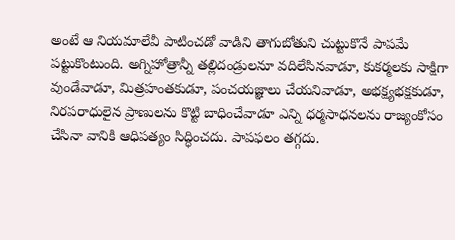అంటే ఆ నియమాలేవీ పాటించడో వాడిని తాగుబోతుని చుట్టుకొనే పాపమే పట్టుకొంటుంది. అగ్నిహోత్రాన్నీ తల్లిదండ్రులనూ వదిలేసినవాడూ, కుకర్మలకు సాక్షిగా వుండేవాడూ, మిత్రహంతకుడూ, పంచయజ్ఞాలు చేయనివాడూ, అభక్ష్యభక్షకుడూ, నిరపరాధులైన ప్రాణులను కొట్టి బాధించేవాడూ ఎన్ని ధర్మసాధనలను రాజ్యంకోసం చేసినా వానికి ఆధిపత్యం సిద్ధించదు. పాపఫలం తగ్గదు.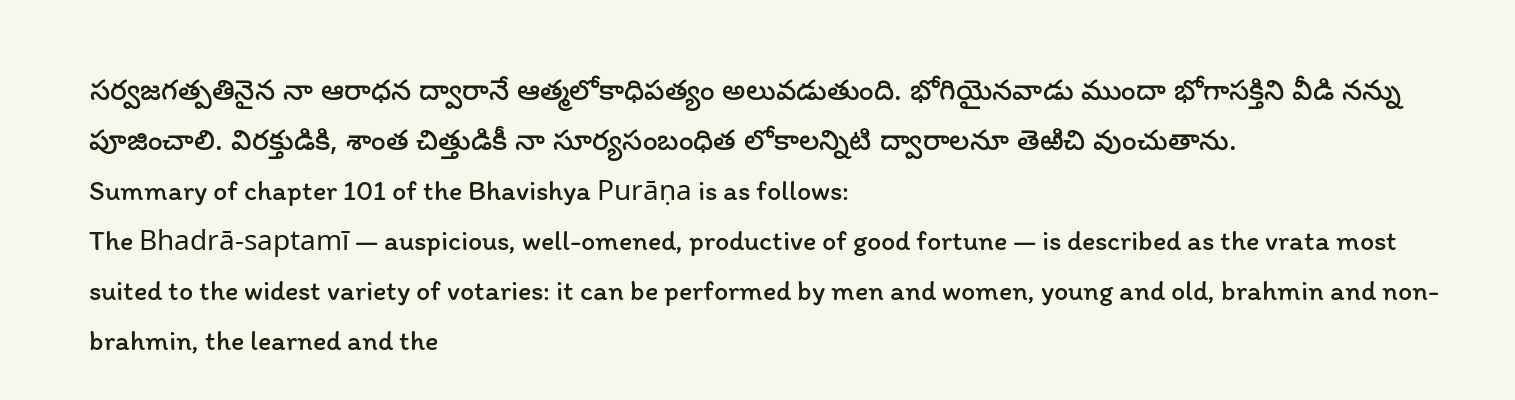సర్వజగత్పతినైన నా ఆరాధన ద్వారానే ఆత్మలోకాధిపత్యం అలువడుతుంది. భోగియైనవాడు ముందా భోగాసక్తిని వీడి నన్ను పూజించాలి. విరక్తుడికి, శాంత చిత్తుడికీ నా సూర్యసంబంధిత లోకాలన్నిటి ద్వారాలనూ తెఱిచి వుంచుతాను.
Summary of chapter 101 of the Bhavishya Purāṇa is as follows:
The Bhadrā-saptamī — auspicious, well-omened, productive of good fortune — is described as the vrata most suited to the widest variety of votaries: it can be performed by men and women, young and old, brahmin and non-brahmin, the learned and the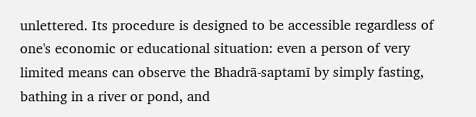unlettered. Its procedure is designed to be accessible regardless of one's economic or educational situation: even a person of very limited means can observe the Bhadrā-saptamī by simply fasting, bathing in a river or pond, and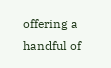offering a handful of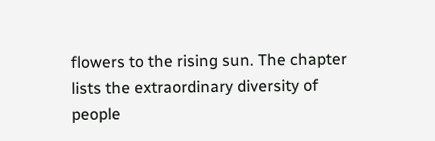flowers to the rising sun. The chapter lists the extraordinary diversity of people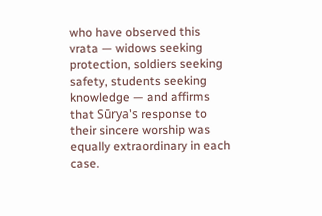who have observed this vrata — widows seeking protection, soldiers seeking safety, students seeking knowledge — and affirms that Sūrya's response to their sincere worship was equally extraordinary in each case.